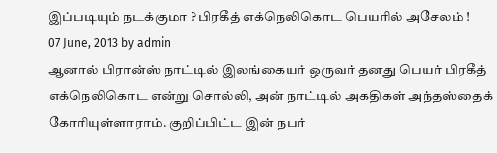இப்படியும் நடக்குமா ? பிரகீத் எக்நெலிகொட பெயரில் அசேலம் !
07 June, 2013 by admin
ஆனால் பிரான்ஸ் நாட்டில் இலங்கையர் ஒருவர் தனது பெயர் பிரகீத் எக்நெலிகொட என்று சொல்லி, அன் நாட்டில் அகதிகள் அந்தஸ்தைக் கோரியுள்ளாராம். குறிப்பிட்ட இன் நபர்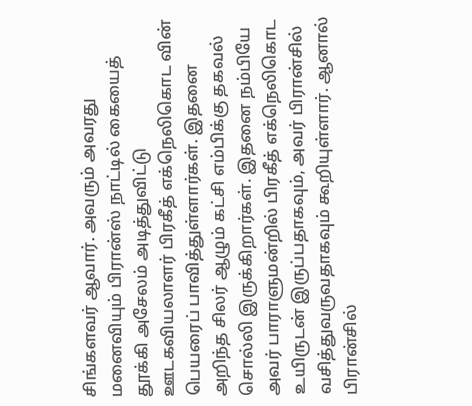சிங்களவர் ஆவார். அவரும் அவரது மனைவியும் பிரான்ஸ் நாட்டில் கையைத் தூக்கி அசேலம் அடித்துவிட்டு ஊடகவியலாளர் பிரகீத் எக்நெலிகொட வின் பெயரைப் பாவித்துள்ளார்கள். இதனை அறிந்த சிலர் ஆழும் கட்சி எம்பிக்கு தகவல் சொல்லி இருக்கிறார்கள். இதனை நம்பியே அவர் பாராளுமன்றில் பிரகீத் எக்நெலிகொட உயிருடன் இருப்பதாகவும், அவர் பிரான்சில் வசித்துவருவதாகவும் கூறியுள்ளார். ஆனால் பிரான்சில்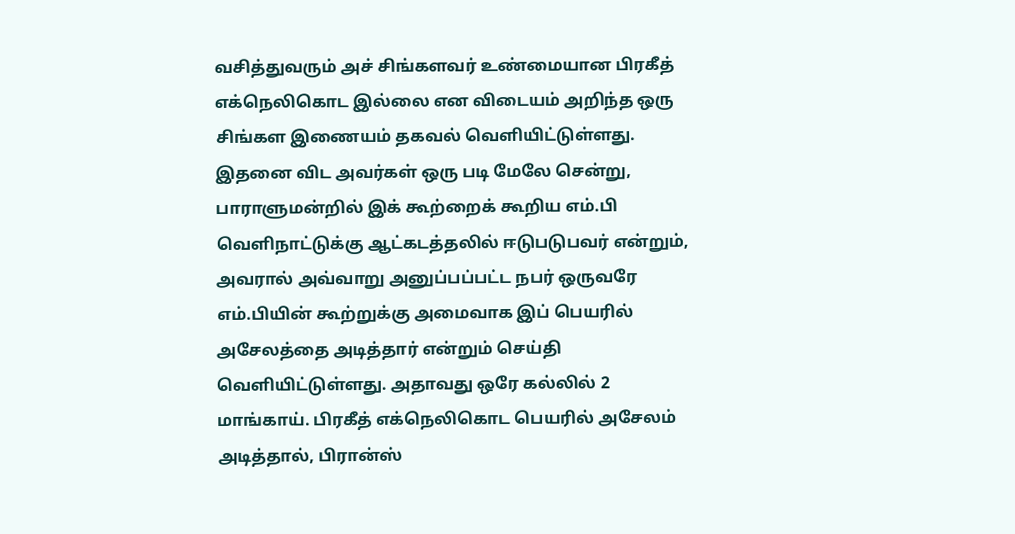வசித்துவரும் அச் சிங்களவர் உண்மையான பிரகீத் எக்நெலிகொட இல்லை என விடையம் அறிந்த ஒரு சிங்கள இணையம் தகவல் வெளியிட்டுள்ளது.
இதனை விட அவர்கள் ஒரு படி மேலே சென்று, பாராளுமன்றில் இக் கூற்றைக் கூறிய எம்.பி வெளிநாட்டுக்கு ஆட்கடத்தலில் ஈடுபடுபவர் என்றும், அவரால் அவ்வாறு அனுப்பப்பட்ட நபர் ஒருவரே எம்.பியின் கூற்றுக்கு அமைவாக இப் பெயரில் அசேலத்தை அடித்தார் என்றும் செய்தி வெளியிட்டுள்ளது. அதாவது ஒரே கல்லில் 2 மாங்காய். பிரகீத் எக்நெலிகொட பெயரில் அசேலம் அடித்தால், பிரான்ஸ்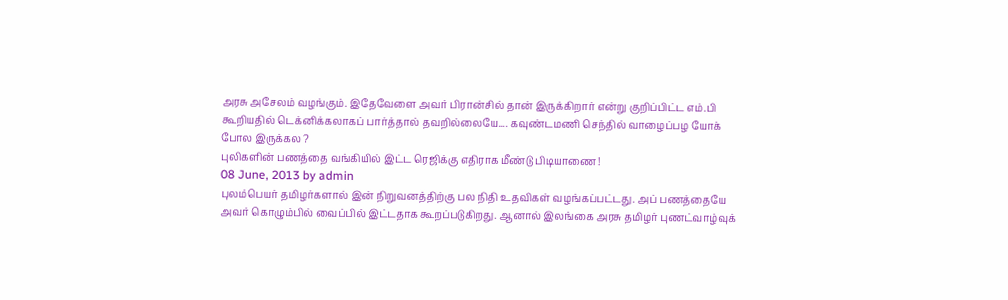அரசு அசேலம் வழங்கும். இதேவேளை அவர் பிரான்சில் தான் இருக்கிறார் என்று குறிப்பிட்ட எம்.பி கூறியதில் டெக்னிக்கலாகப் பார்த்தால் தவறில்லையே.... கவுண்டமணி செந்தில் வாழைப்பழ யோக் போல இருக்கல ?
புலிகளின் பணத்தை வங்கியில் இட்ட ரெஜிக்கு எதிராக மீண்டு பிடியாணை !
08 June, 2013 by admin
புலம்பெயர் தமிழர்களால் இன் நிறுவனத்திற்கு பல நிதி உதவிகள் வழங்கப்பட்டது. அப் பணத்தையே அவர் கொழும்பில் வைப்பில் இட்டதாக கூறப்படுகிறது. ஆனால் இலங்கை அரசு தமிழர் புணட்வாழ்வுக்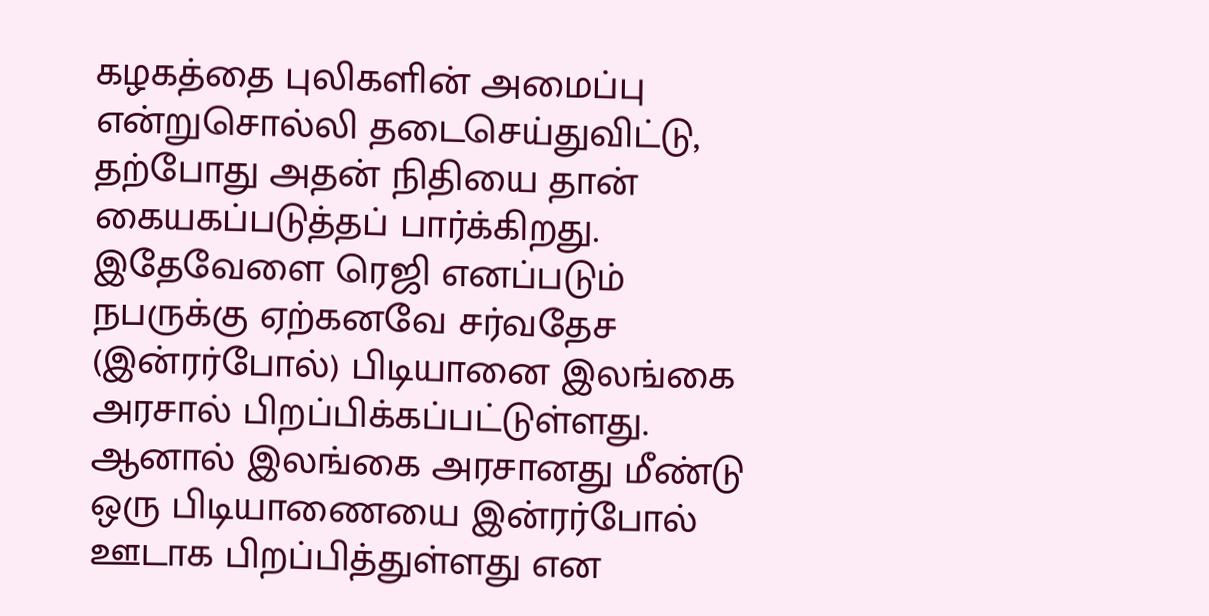கழகத்தை புலிகளின் அமைப்பு என்றுசொல்லி தடைசெய்துவிட்டு, தற்போது அதன் நிதியை தான் கையகப்படுத்தப் பார்க்கிறது. இதேவேளை ரெஜி எனப்படும் நபருக்கு ஏற்கனவே சர்வதேச (இன்ரர்போல்) பிடியானை இலங்கை அரசால் பிறப்பிக்கப்பட்டுள்ளது. ஆனால் இலங்கை அரசானது மீண்டு ஒரு பிடியாணையை இன்ரர்போல் ஊடாக பிறப்பித்துள்ளது என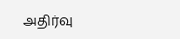அதிர்வு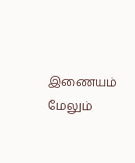இணையம் மேலும்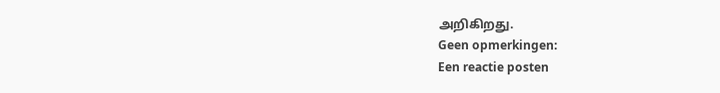அறிகிறது.
Geen opmerkingen:
Een reactie posten